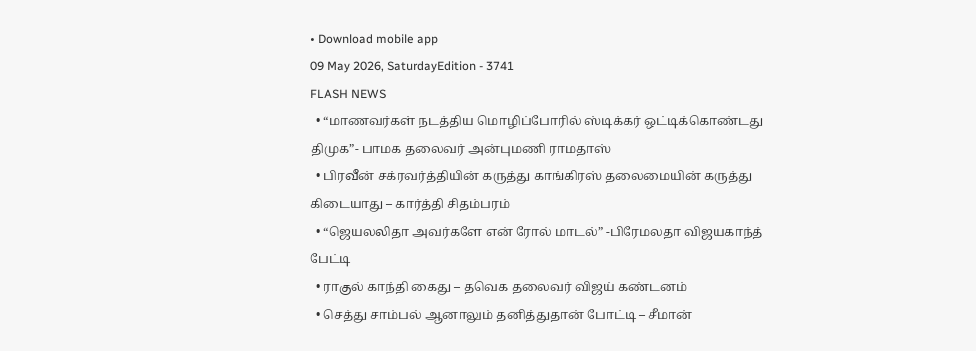• Download mobile app
09 May 2026, SaturdayEdition - 3741
FLASH NEWS
  • “மாணவர்கள் நடத்திய மொழிப்போரில் ஸ்டிக்கர் ஒட்டிக்கொண்டது திமுக”- பாமக தலைவர் அன்புமணி ராமதாஸ்
  • பிரவீன் சக்ரவர்த்தியின் கருத்து காங்கிரஸ் தலைமையின் கருத்து கிடையாது – கார்த்தி சிதம்பரம்
  • “ஜெயலலிதா அவர்களே என் ரோல் மாடல்” -பிரேமலதா விஜயகாந்த் பேட்டி
  • ராகுல் காந்தி கைது – தவெக தலைவர் விஜய் கண்டனம்
  • செத்து சாம்பல் ஆனாலும் தனித்துதான் போட்டி – சீமான்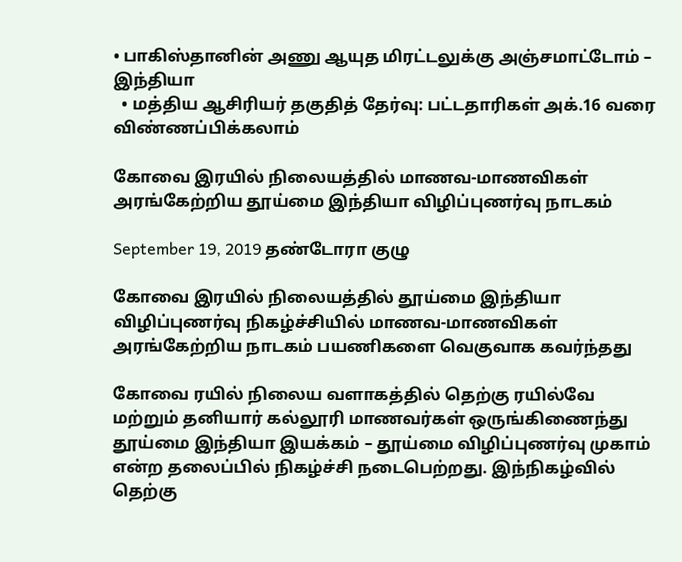• பாகிஸ்தானின் அணு ஆயுத மிரட்டலுக்கு அஞ்சமாட்டோம் – இந்தியா
  • மத்திய ஆசிரியர் தகுதித் தேர்வு: பட்டதாரிகள் அக்.16 வரை விண்ணப்பிக்கலாம்

கோவை இரயில் நிலையத்தில் மாணவ-மாணவிகள் அரங்கேற்றிய தூய்மை இந்தியா விழிப்புணர்வு நாடகம்

September 19, 2019 தண்டோரா குழு

கோவை இரயில் நிலையத்தில் தூய்மை இந்தியா விழிப்புணர்வு நிகழ்ச்சியில் மாணவ-மாணவிகள் அரங்கேற்றிய நாடகம் பயணிகளை வெகுவாக கவர்ந்தது

கோவை ரயில் நிலைய வளாகத்தில் தெற்கு ரயில்வே மற்றும் தனியார் கல்லூரி மாணவர்கள் ஒருங்கிணைந்து தூய்மை இந்தியா இயக்கம் – தூய்மை விழிப்புணர்வு முகாம் என்ற தலைப்பில் நிகழ்ச்சி நடைபெற்றது. இந்நிகழ்வில் தெற்கு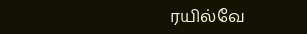ரயில்வே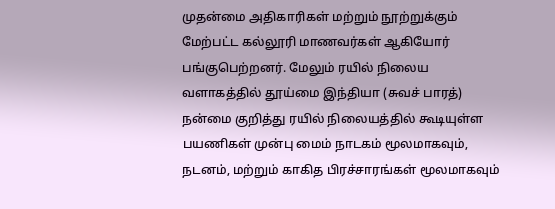முதன்மை அதிகாரிகள் மற்றும் நூற்றுக்கும் மேற்பட்ட கல்லூரி மாணவர்கள் ஆகியோர் பங்குபெற்றனர். மேலும் ரயில் நிலைய வளாகத்தில் தூய்மை இந்தியா (சுவச் பாரத்) நன்மை குறித்து ரயில் நிலையத்தில் கூடியுள்ள பயணிகள் முன்பு மைம் நாடகம் மூலமாகவும், நடனம், மற்றும் காகித பிரச்சாரங்கள் மூலமாகவும்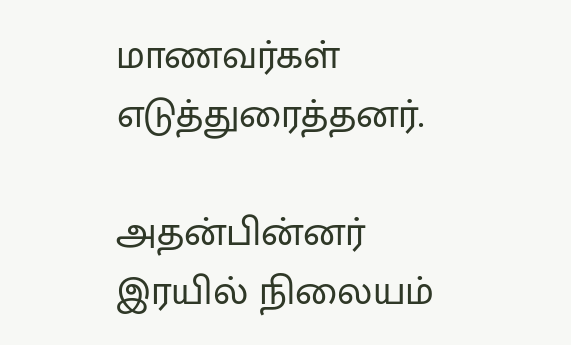மாணவர்கள் எடுத்துரைத்தனர்.

அதன்பின்னர் இரயில் நிலையம்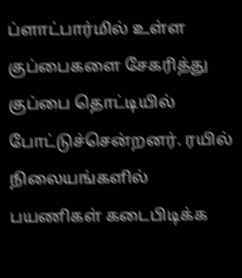ப்ளாட்பார்மில் உள்ள குப்பைகளை சேகரித்து குப்பை தொட்டியில் போட்டுச்சென்றனர். ரயில் நிலையங்களில் பயணிகள் கடைபிடிக்க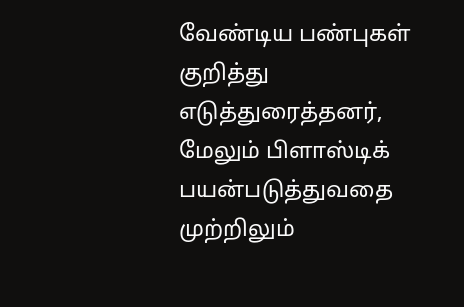வேண்டிய பண்புகள் குறித்து எடுத்துரைத்தனர், மேலும் பிளாஸ்டிக் பயன்படுத்துவதை முற்றிலும்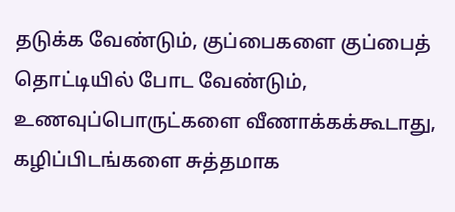தடுக்க வேண்டும், குப்பைகளை குப்பைத் தொட்டியில் போட வேண்டும், உணவுப்பொருட்களை வீணாக்கக்கூடாது, கழிப்பிடங்களை சுத்தமாக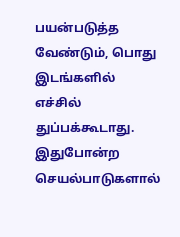பயன்படுத்த வேண்டும், பொது இடங்களில் எச்சில் துப்பக்கூடாது. இதுபோன்ற செயல்பாடுகளால்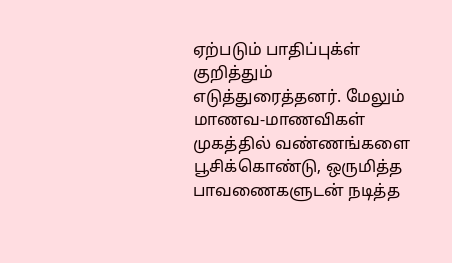ஏற்படும் பாதிப்புக்ள் குறித்தும் எடுத்துரைத்தனர். மேலும் மாணவ-மாணவிகள் முகத்தில் வண்ணங்களை பூசிக்கொண்டு, ஒருமித்த பாவணைகளுடன் நடித்த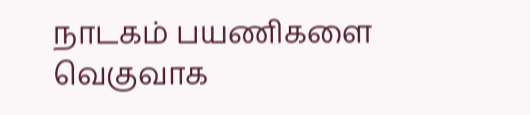நாடகம் பயணிகளை வெகுவாக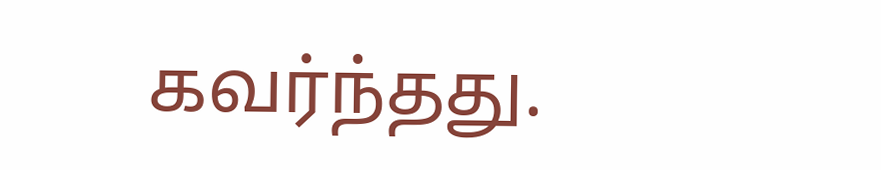கவர்ந்தது.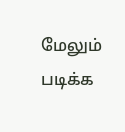மேலும் படிக்க